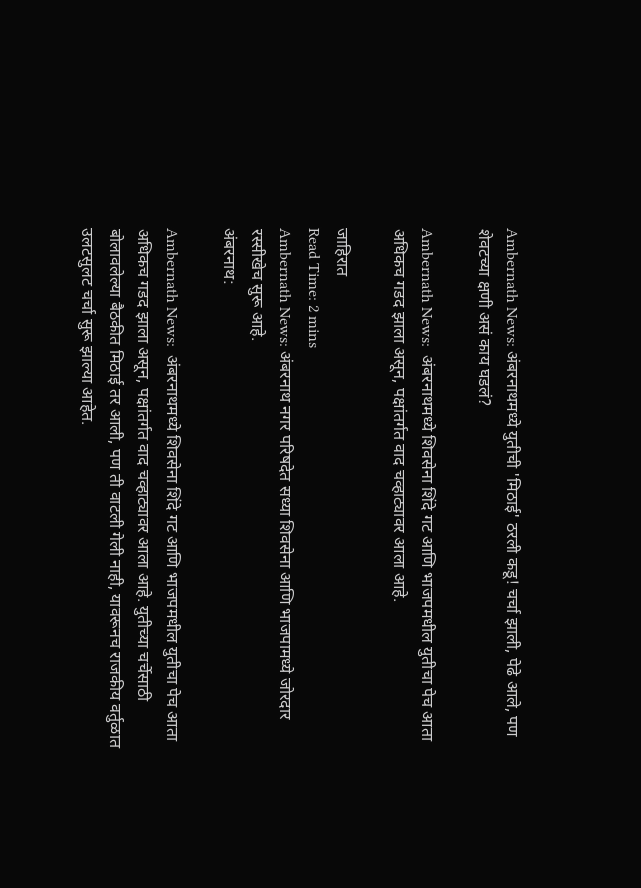Ambernath News: अंबरनाथमध्ये युतीची 'मिठाई' ठरली कडू! चर्चा झाली, पेढे आले, पण शेवटच्या क्षणी असं काय घडलं?

Ambernath News:  अंबरनाथमध्ये शिवसेना शिंदे गट आणि भाजपमधील युतीचा पेच आता अधिकच गडद झाला असून, पक्षांतर्गत वाद चव्हाट्यावर आला आहे.

जाहिरात
Read Time: 2 mins
Ambernath News: अंबरनाथ नगर परिषदेत सध्या शिवसेना आणि भाजपामध्ये जोरदार रस्सीखेच सुरू आहे.
अंबरनाथ:

Ambernath News:  अंबरनाथमध्ये शिवसेना शिंदे गट आणि भाजपमधील युतीचा पेच आता अधिकच गडद झाला असून, पक्षांतर्गत वाद चव्हाट्यावर आला आहे. युतीच्या चर्चेसाठी बोलावलेल्या बैठकीत मिठाई तर आली, पण ती वाटली गेली नाही, यावरूनच राजकीय वर्तुळात उलटसुलट चर्चा सुरू झाल्या आहेत.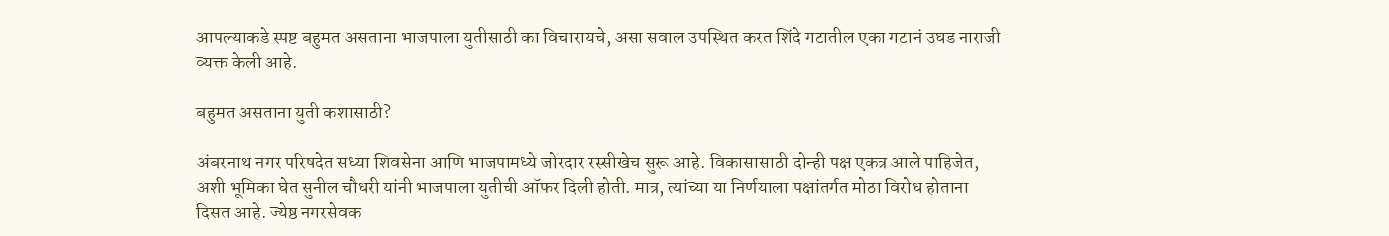आपल्याकडे स्पष्ट बहुमत असताना भाजपाला युतीसाठी का विचारायचे, असा सवाल उपस्थित करत शिंदे गटातील एका गटानं उघड नाराजी व्यक्त केली आहे.

बहुमत असताना युती कशासाठी?

अंबरनाथ नगर परिषदेत सध्या शिवसेना आणि भाजपामध्ये जोरदार रस्सीखेच सुरू आहे. विकासासाठी दोन्ही पक्ष एकत्र आले पाहिजेत, अशी भूमिका घेत सुनील चौधरी यांनी भाजपाला युतीची ऑफर दिली होती. मात्र, त्यांच्या या निर्णयाला पक्षांतर्गत मोठा विरोध होताना दिसत आहे. ज्येष्ठ नगरसेवक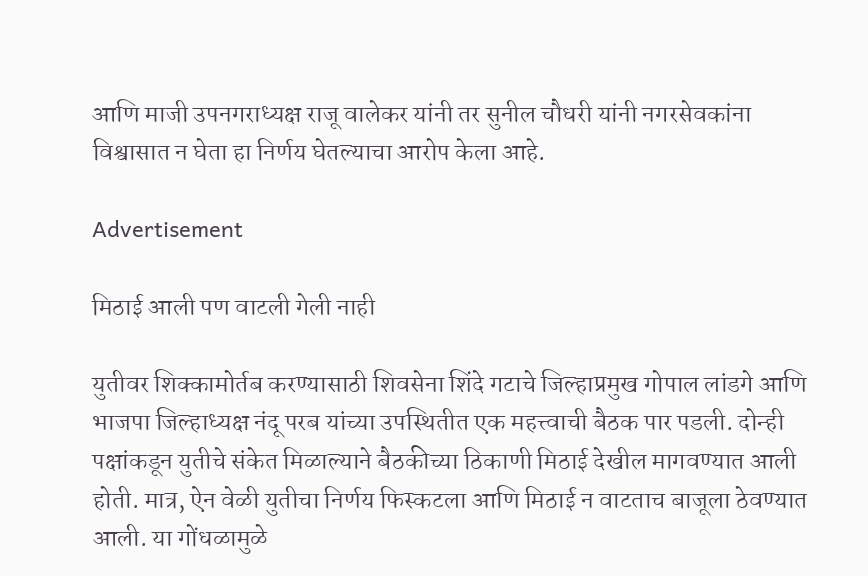आणि माजी उपनगराध्यक्ष राजू वालेकर यांनी तर सुनील चौधरी यांनी नगरसेवकांना विश्वासात न घेता हा निर्णय घेतल्याचा आरोप केला आहे.

Advertisement

मिठाई आली पण वाटली गेली नाही

युतीवर शिक्कामोर्तब करण्यासाठी शिवसेना शिंदे गटाचे जिल्हाप्रमुख गोपाल लांडगे आणि भाजपा जिल्हाध्यक्ष नंदू परब यांच्या उपस्थितीत एक महत्त्वाची बैठक पार पडली. दोन्ही पक्षांकडून युतीचे संकेत मिळाल्याने बैठकीच्या ठिकाणी मिठाई देखील मागवण्यात आली होती. मात्र, ऐन वेळी युतीचा निर्णय फिस्कटला आणि मिठाई न वाटताच बाजूला ठेवण्यात आली. या गोंधळामुळे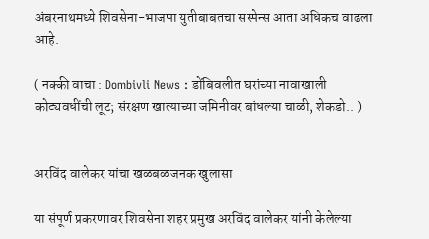अंबरनाथमध्ये शिवसेना-भाजपा युतीबाबतचा सस्पेन्स आता अधिकच वाढला आहे.

( नक्की वाचा : Dombivli News : डोंबिवलीत घरांच्या नावाखाली कोट्यवधींची लूट; संरक्षण खात्याच्या जमिनीवर बांधल्या चाळी, शेकडो.. )


अरविंद वालेकर यांचा खळबळजनक खुलासा

या संपूर्ण प्रकरणावर शिवसेना शहर प्रमुख अरविंद वालेकर यांनी केलेल्या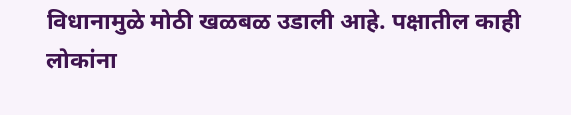विधानामुळे मोठी खळबळ उडाली आहे. पक्षातील काही लोकांना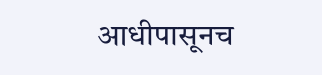आधीपासूनच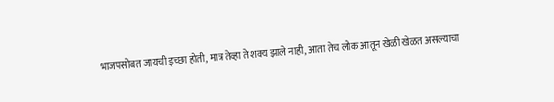भाजपसोबत जायची इच्छा होती, मात्र तेव्हा ते शक्य झाले नाही, आता तेच लोक आतून खेळी खेळत असल्याचा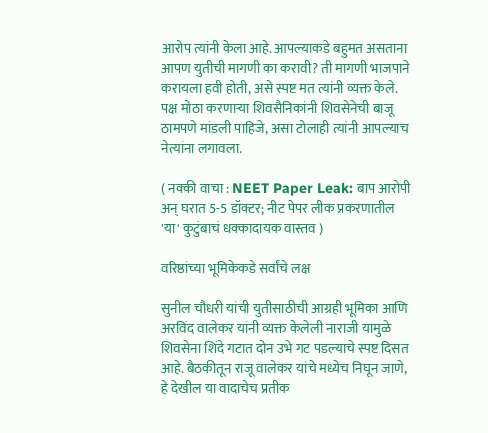आरोप त्यांनी केला आहे. आपल्याकडे बहुमत असताना आपण युतीची मागणी का करावी? ती मागणी भाजपाने करायला हवी होती, असे स्पष्ट मत त्यांनी व्यक्त केले. पक्ष मोठा करणाऱ्या शिवसैनिकांनी शिवसेनेची बाजू ठामपणे मांडली पाहिजे, असा टोलाही त्यांनी आपल्याच नेत्यांना लगावला.

( नक्की वाचा : NEET Paper Leak: बाप आरोपी अन् घरात 5-5 डॉक्टर; नीट पेपर लीक प्रकरणातील 'या' कुटुंबाचं धक्कादायक वास्तव )

वरिष्ठांच्या भूमिकेकडे सर्वांचे लक्ष

सुनील चौधरी यांची युतीसाठीची आग्रही भूमिका आणि अरविंद वालेकर यांनी व्यक्त केलेली नाराजी यामुळे शिवसेना शिंदे गटात दोन उभे गट पडल्याचे स्पष्ट दिसत आहे. बैठकीतून राजू वालेकर यांचे मध्येच निघून जाणे, हे देखील या वादाचेच प्रतीक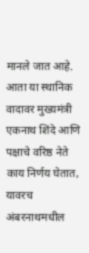मानले जात आहे. आता या स्थानिक वादावर मुख्यमंत्री एकनाथ शिंदे आणि पक्षाचे वरिष्ठ नेते काय निर्णय घेतात, यावरच अंबरनाथमधील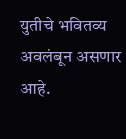युतीचे भवितव्य अवलंबून असणार आहे.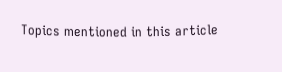Topics mentioned in this article